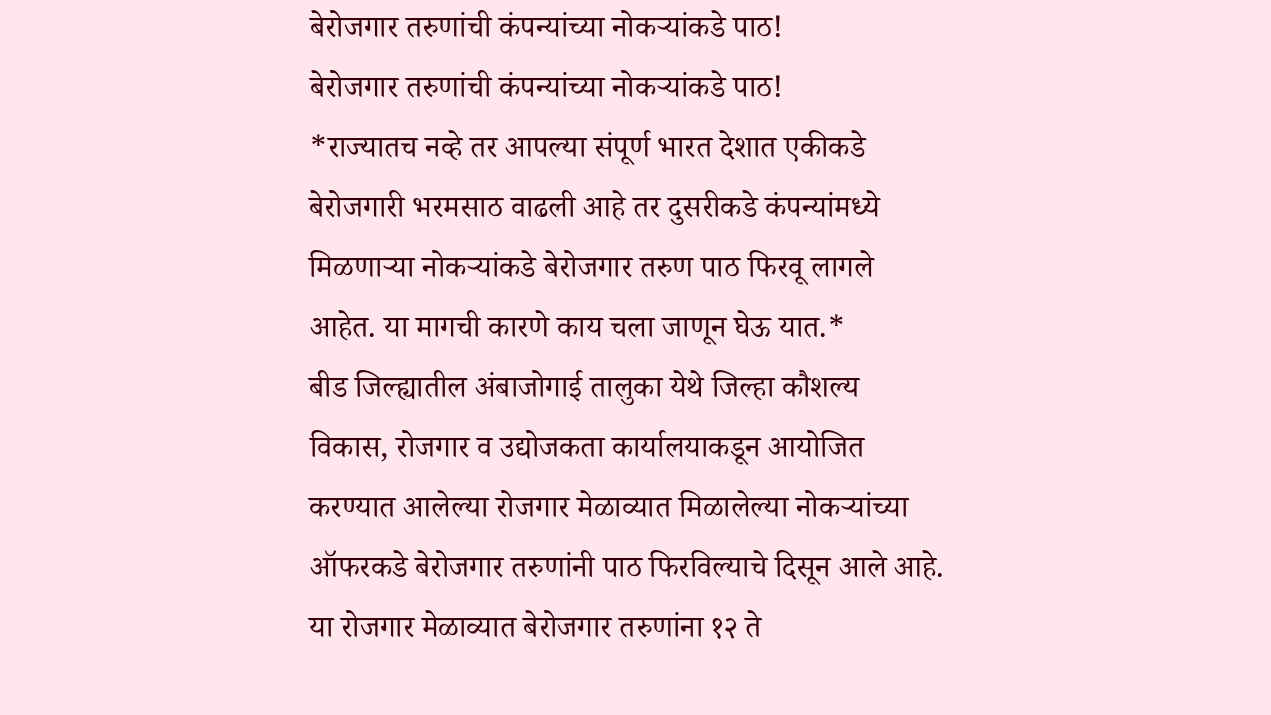बेरोजगार तरुणांची कंपन्यांच्या नोकऱ्यांकडे पाठ!
बेरोजगार तरुणांची कंपन्यांच्या नोकऱ्यांकडे पाठ!
*राज्यातच नव्हे तर आपल्या संपूर्ण भारत देशात एकीकडे बेरोजगारी भरमसाठ वाढली आहे तर दुसरीकडे कंपन्यांमध्ये मिळणाऱ्या नोकऱ्यांकडे बेरोजगार तरुण पाठ फिरवू लागले आहेत. या मागची कारणे काय चला जाणून घेऊ यात.*
बीड जिल्ह्यातील अंबाजोगाई तालुका येथे जिल्हा कौशल्य विकास, रोजगार व उद्योजकता कार्यालयाकडून आयोजित करण्यात आलेल्या रोजगार मेळाव्यात मिळालेल्या नोकऱ्यांच्या ऑफरकडे बेरोजगार तरुणांनी पाठ फिरविल्याचे दिसून आले आहे. या रोजगार मेळाव्यात बेरोजगार तरुणांना १२ ते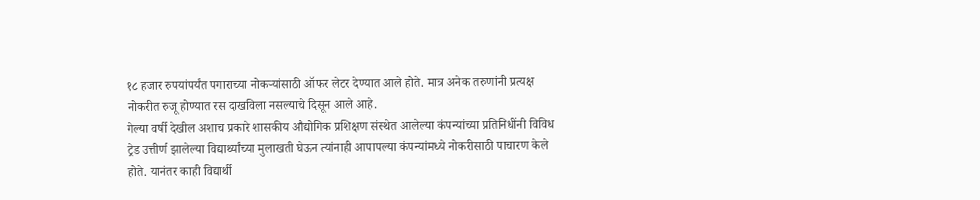१८ हजार रुपयांपर्यंत पगाराच्या नोकऱ्यांसाठी ऑफर लेटर देण्यात आले होते. मात्र अनेक तरुणांनी प्रत्यक्ष नोकरीत रुजू होण्यात रस दाखविला नसल्याचे दिसून आले आहे.
गेल्या वर्षी देखील अशाच प्रकारे शासकीय औद्योगिक प्रशिक्षण संस्थेत आलेल्या कंपन्यांच्या प्रतिनिधींनी विविध ट्रेड उत्तीर्ण झालेल्या विद्यार्थ्यांच्या मुलाखती घेऊन त्यांनाही आपापल्या कंपन्यांमध्ये नोकरीसाठी पाचारण केले होते. यानंतर काही विद्यार्थी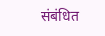संबंधित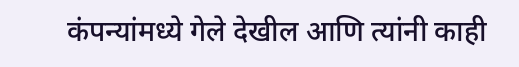कंपन्यांमध्ये गेले देखील आणि त्यांनी काही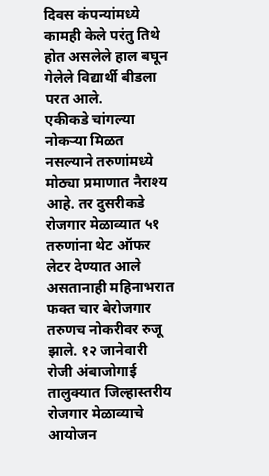दिवस कंपन्यांमध्ये कामही केले परंतु तिथे होत असलेले हाल बघून गेलेले विद्यार्थी बीडला परत आले.
एकीकडे चांगल्या नोकऱ्या मिळत नसल्याने तरुणांमध्ये मोठ्या प्रमाणात नैराश्य आहे. तर दुसरीकडे रोजगार मेळाव्यात ५१ तरुणांना थेट ऑफर लेटर देण्यात आले असतानाही महिनाभरात फक्त चार बेरोजगार तरुणच नोकरीवर रुजू झाले. १२ जानेवारी रोजी अंबाजोगाई तालुक्यात जिल्हास्तरीय रोजगार मेळाव्याचे आयोजन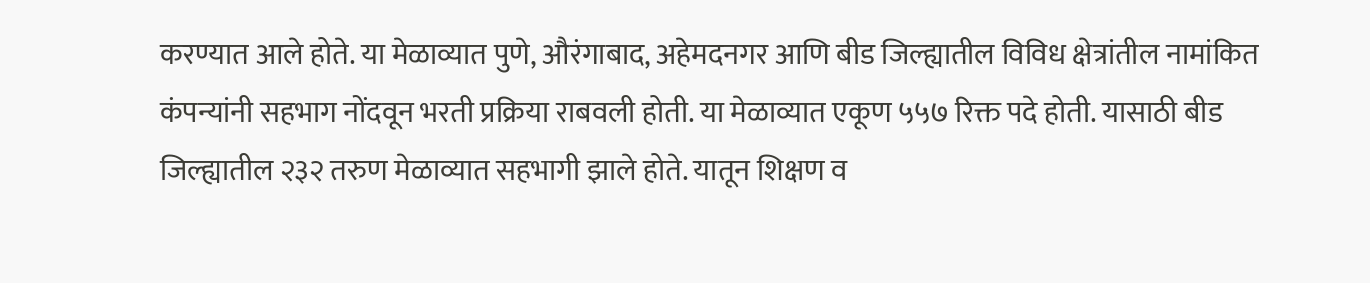करण्यात आले होते. या मेळाव्यात पुणे, औरंगाबाद, अहेमदनगर आणि बीड जिल्ह्यातील विविध क्षेत्रांतील नामांकित कंपन्यांनी सहभाग नोंदवून भरती प्रक्रिया राबवली होती. या मेळाव्यात एकूण ५५७ रिक्त पदे होती. यासाठी बीड जिल्ह्यातील २३२ तरुण मेळाव्यात सहभागी झाले होते. यातून शिक्षण व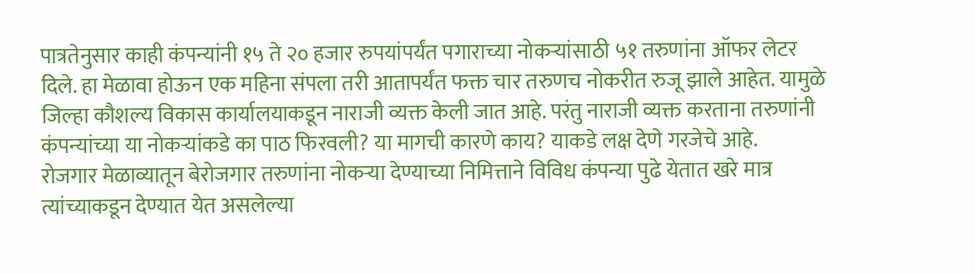पात्रतेनुसार काही कंपन्यांनी १५ ते २० हजार रुपयांपर्यंत पगाराच्या नोकऱ्यांसाठी ५१ तरुणांना ऑफर लेटर दिले. हा मेळावा होऊन एक महिना संपला तरी आतापर्यंत फक्त चार तरुणच नोकरीत रुजू झाले आहेत. यामुळे जिल्हा कौशल्य विकास कार्यालयाकडून नाराजी व्यक्त केली जात आहे. परंतु नाराजी व्यक्त करताना तरुणांनी कंपन्यांच्या या नोकऱ्यांकडे का पाठ फिरवली? या मागची कारणे काय? याकडे लक्ष देणे गरजेचे आहे.
रोजगार मेळाव्यातून बेरोजगार तरुणांना नोकऱ्या देण्याच्या निमित्ताने विविध कंपन्या पुढे येतात खरे मात्र त्यांच्याकडून देण्यात येत असलेल्या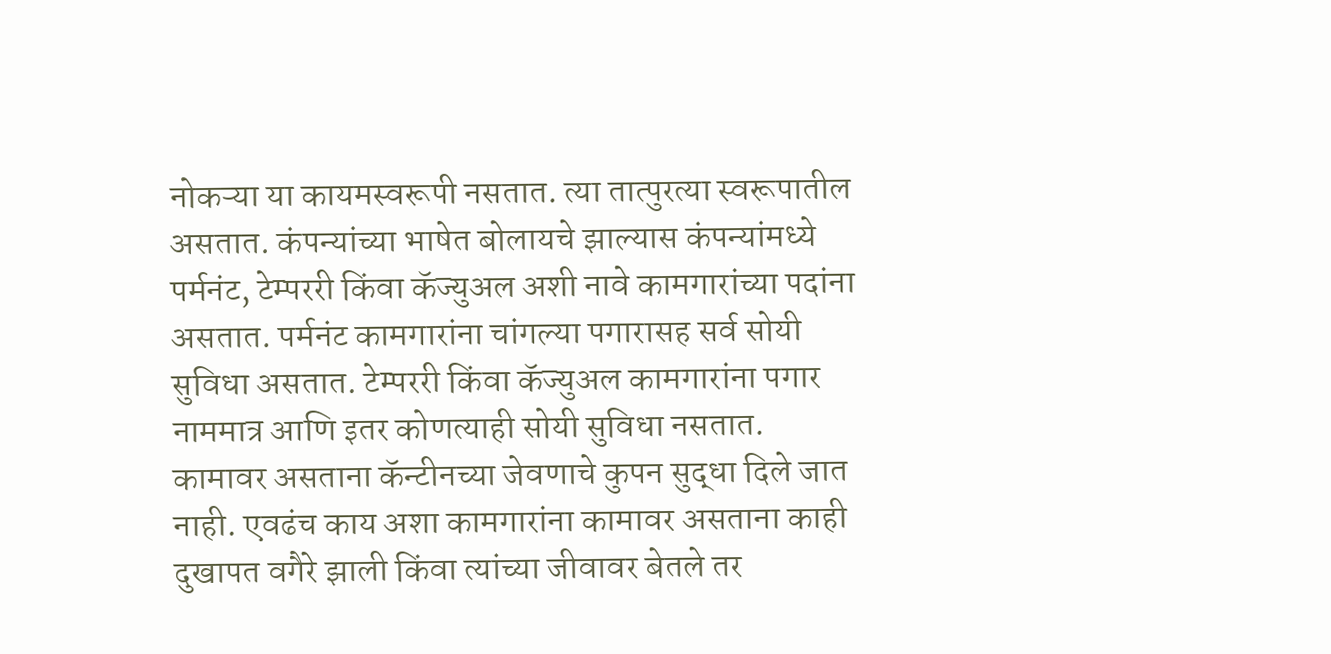नोकऱ्या या कायमस्वरूपी नसतात. त्या तात्पुरत्या स्वरूपातील असतात. कंपन्यांच्या भाषेत बोलायचे झाल्यास कंपन्यांमध्ये पर्मनंट, टेम्पररी किंवा कॅज्युअल अशी नावे कामगारांच्या पदांना असतात. पर्मनंट कामगारांना चांगल्या पगारासह सर्व सोयी सुविधा असतात. टेम्पररी किंवा कॅज्युअल कामगारांना पगार नाममात्र आणि इतर कोणत्याही सोयी सुविधा नसतात. कामावर असताना कॅन्टीनच्या जेवणाचे कुपन सुद्धा दिले जात नाही. एवढंच काय अशा कामगारांना कामावर असताना काही दुखापत वगैरे झाली किंवा त्यांच्या जीवावर बेतले तर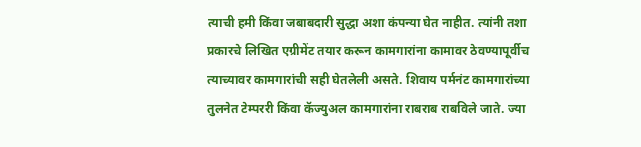त्याची हमी किंवा जबाबदारी सुद्धा अशा कंपन्या घेत नाहीत. त्यांनी तशा प्रकारचे लिखित एग्रीमेंट तयार करून कामगारांना कामावर ठेवण्यापूर्वीच त्याच्यावर कामगारांची सही घेतलेली असते. शिवाय पर्मनंट कामगारांच्या तुलनेत टेम्पररी किंवा कॅज्युअल कामगारांना राबराब राबविले जाते. ज्या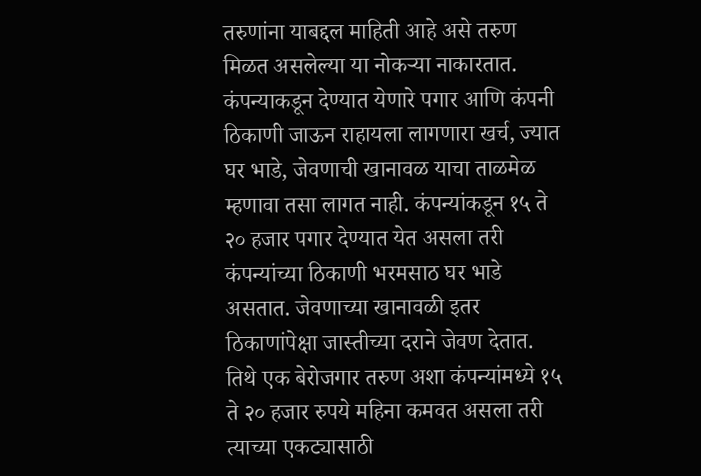तरुणांना याबद्दल माहिती आहे असे तरुण मिळत असलेल्या या नोकऱ्या नाकारतात. कंपन्याकडून देण्यात येणारे पगार आणि कंपनी ठिकाणी जाऊन राहायला लागणारा खर्च, ज्यात घर भाडे, जेवणाची खानावळ याचा ताळमेळ म्हणावा तसा लागत नाही. कंपन्यांकडून १५ ते २० हजार पगार देण्यात येत असला तरी कंपन्यांच्या ठिकाणी भरमसाठ घर भाडे असतात. जेवणाच्या खानावळी इतर ठिकाणांपेक्षा जास्तीच्या दराने जेवण देतात. तिथे एक बेरोजगार तरुण अशा कंपन्यांमध्ये १५ ते २० हजार रुपये महिना कमवत असला तरी त्याच्या एकट्यासाठी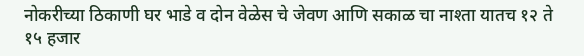नोकरीच्या ठिकाणी घर भाडे व दोन वेळेस चे जेवण आणि सकाळ चा नाश्ता यातच १२ ते १५ हजार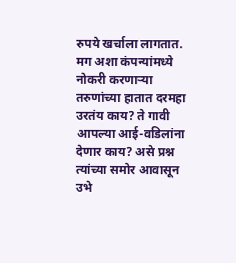रुपये खर्चाला लागतात. मग अशा कंपन्यांमध्ये नोकरी करणाऱ्या तरुणांच्या हातात दरमहा उरतंय काय? ते गावी आपल्या आई-वडिलांना देणार काय? असे प्रश्न त्यांच्या समोर आवासून उभे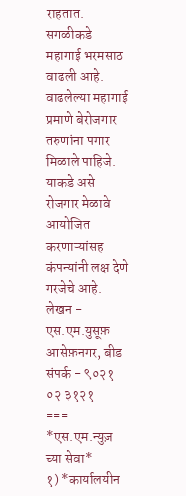राहतात. सगळीकडे महागाई भरमसाठ वाढली आहे. वाढलेल्या महागाई प्रमाणे बेरोजगार तरुणांना पगार मिळाले पाहिजे. याकडे असे रोजगार मेळावे आयोजित करणाऱ्यांसह कंपन्यांनी लक्ष देणे गरजेचे आहे.
लेखन - एस.एम.युसूफ़
आसेफ़नगर, बीड
संपर्क - ९०२१ ०२ ३१२१
===
*एस.एम.न्युज़ च्या सेवा*
१) *कार्यालयीन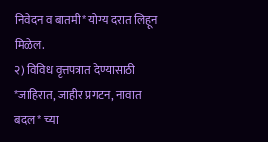निवेदन व बातमी* योग्य दरात लिहून मिळेल.
२) विविध वृत्तपत्रात देण्यासाठी *जाहिरात, जाहीर प्रगटन, नावात बदल* च्या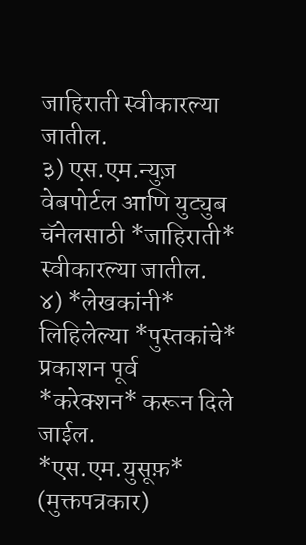जाहिराती स्वीकारल्या जातील.
३) एस.एम.न्युज़ वेबपोर्टल आणि युट्युब चॅनेलसाठी *जाहिराती* स्वीकारल्या जातील.
४) *लेखकांनी* लिहिलेल्या *पुस्तकांचे* प्रकाशन पूर्व *करेक्शन* करून दिले जाईल.
*एस.एम.युसूफ़* (मुक्तपत्रकार)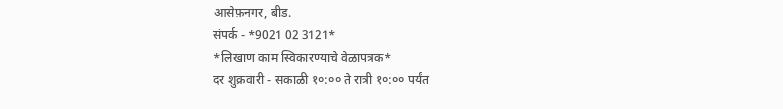आसेफ़नगर, बीड.
संपर्क - *9021 02 3121*
*लिखाण काम स्विकारण्याचे वेळापत्रक*
दर शुक्रवारी - सकाळी १०:०० ते रात्री १०:०० पर्यंत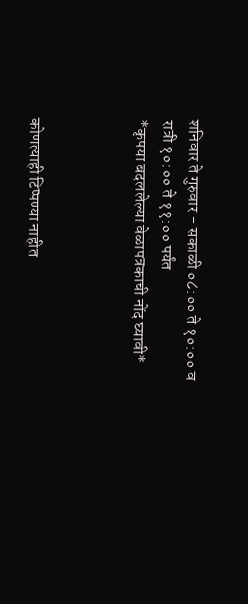शनिवार ते गुरुवार - सकाळी ०८:०० ते १०:०० व रात्री १०:०० ते ११:०० पर्यंत
*कृपया बदललेल्या वेळापत्रकाची नोंद घ्यावी*



कोणत्याही टिप्पण्या नाहीत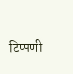टिप्पणी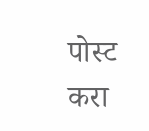पोस्ट करा